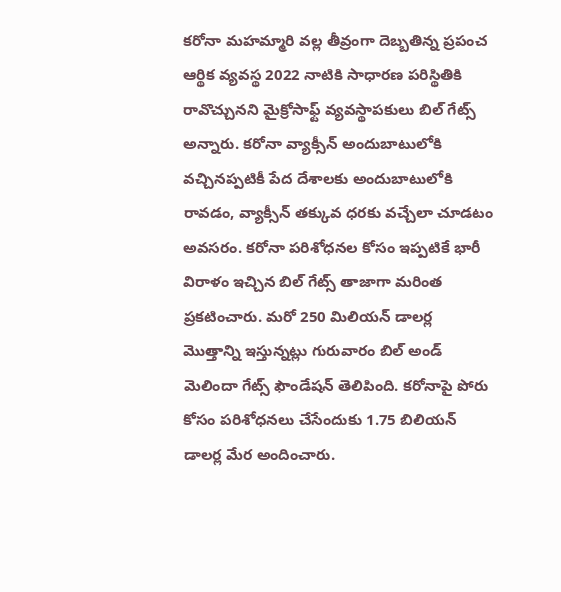కరోనా మహమ్మారి వల్ల తీవ్రంగా దెబ్బతిన్న ప్రపంచ ఆర్థిక వ్యవస్థ 2022 నాటికి సాధారణ పరిస్థితికి రావొచ్చునని మైక్రోసాఫ్ట్ వ్యవస్థాపకులు బిల్ గేట్స్ అన్నారు. కరోనా వ్యాక్సీన్ అందుబాటులోకి వచ్చినప్పటికీ పేద దేశాలకు అందుబాటులోకి రావడం, వ్యాక్సీన్ తక్కువ ధరకు వచ్చేలా చూడటం అవసరం. కరోనా పరిశోధనల కోసం ఇప్పటికే భారీ విరాళం ఇచ్చిన బిల్ గేట్స్ తాజాగా మరింత ప్రకటించారు. మరో 250 మిలియన్ డాలర్ల మొత్తాన్ని ఇస్తున్నట్లు గురువారం బిల్ అండ్ మెలిందా గేట్స్ ఫౌండేషన్ తెలిపింది. కరోనాపై పోరు కోసం పరిశోధనలు చేసేందుకు 1.75 బిలియన్ డాలర్ల మేర అందించారు.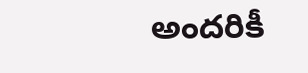అందరికీ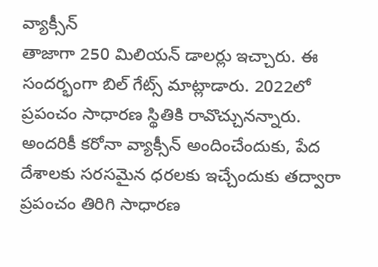వ్యాక్సీన్
తాజాగా 250 మిలియన్ డాలర్లు ఇచ్చారు. ఈ సందర్భంగా బిల్ గేట్స్ మాట్లాడారు. 2022లో ప్రపంచం సాధారణ స్థితికి రావొచ్చునన్నారు. అందరికీ కరోనా వ్యాక్సీన్ అందించేందుకు, పేద దేశాలకు సరసమైన ధరలకు ఇచ్చేందుకు తద్వారా ప్రపంచం తిరిగి సాధారణ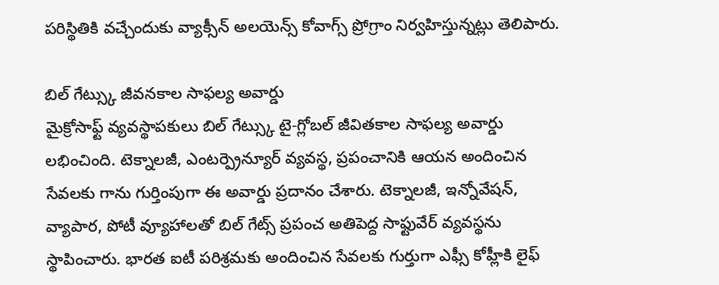పరిస్థితికి వచ్చేందుకు వ్యాక్సీన్ అలయెన్స్ కోవాగ్స్ ప్రోగ్రాం నిర్వహిస్తున్నట్లు తెలిపారు.

బిల్ గేట్స్కు జీవనకాల సాఫల్య అవార్డు
మైక్రోసాఫ్ట్ వ్యవస్థాపకులు బిల్ గేట్స్కు టై-గ్లోబల్ జీవితకాల సాఫల్య అవార్డు లభించింది. టెక్నాలజీ, ఎంటర్ప్రెన్యూర్ వ్యవస్థ, ప్రపంచానికి ఆయన అందించిన సేవలకు గాను గుర్తింపుగా ఈ అవార్డు ప్రదానం చేశారు. టెక్నాలజీ, ఇన్నోవేషన్, వ్యాపార, పోటీ వ్యూహాలతో బిల్ గేట్స్ ప్రపంచ అతిపెద్ద సాఫ్టువేర్ వ్యవస్థను స్థాపించారు. భారత ఐటీ పరిశ్రమకు అందించిన సేవలకు గుర్తుగా ఎఫ్సీ కోహ్లీకి లైఫ్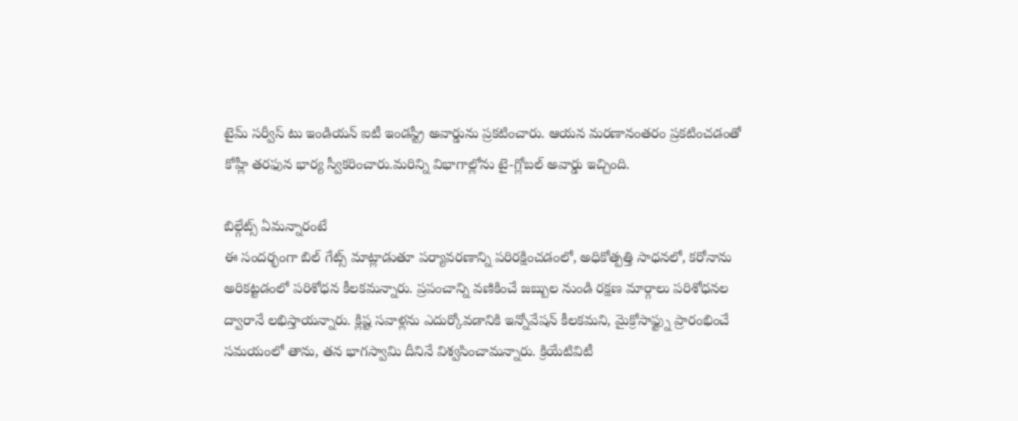టైమ్ సర్వీస్ టు ఇండియన్ ఐటీ ఇండస్ట్రీ అవార్డును ప్రకటించారు. ఆయన మరణానంతరం ప్రకటించడంతో కోహ్లీ తరఫున భార్య స్వీకరించారు.మరిన్ని విభాగాల్లోను టై-గ్లోబల్ అవార్డు ఇచ్చింది.

బిల్గేట్స్ ఏమన్నారంటే
ఈ సందర్భంగా బిల్ గేట్స్ మాట్లాడుతూ పర్యావరణాన్ని పరిరక్షించడంలో, అధికోత్పత్తి సాధనలో, కరోనాను అరికట్టడంలో పరిశోధన కీలకమన్నారు. ప్రపంచాన్ని వణికించే జబ్బుల నుండి రక్షణ మార్గాలు పరిశోధనల ద్వారానే లభిస్తాయన్నారు. క్లిష్ట సవాళ్లను ఎదుర్కోవడానికి ఇన్నోవేషన్ కీలకమని, మైక్రోసాఫ్ట్ను ప్రారంభించే సమయంలో తాను, తన భాగస్వామి దీనినే విశ్వసించామన్నారు. క్రియేటివిటీ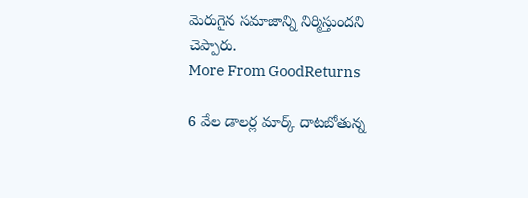మెరుగైన సమాజాన్ని నిర్మిస్తుందని చెప్పారు.
More From GoodReturns

6 వేల డాలర్ల మార్క్ దాటబోతున్న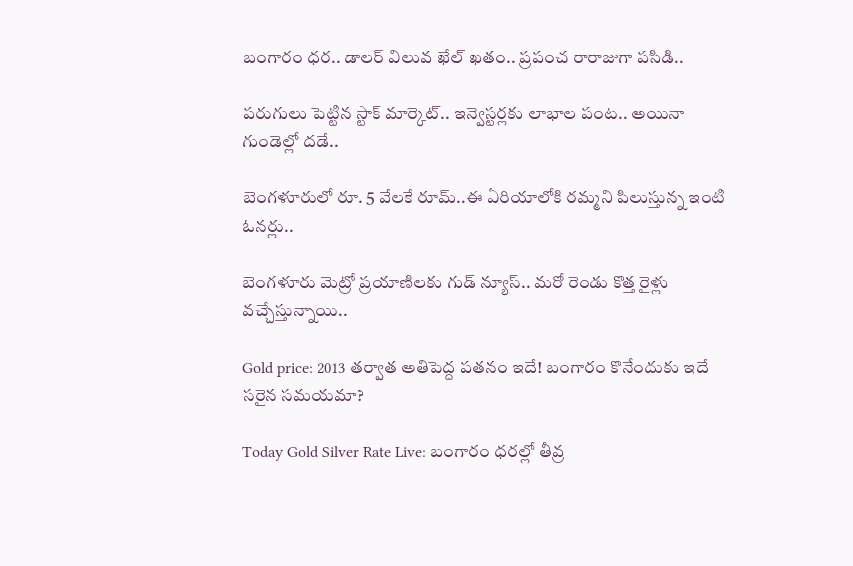బంగారం ధర.. డాలర్ విలువ ఖేల్ ఖతం.. ప్రపంచ రారాజుగా పసిడి..

పరుగులు పెట్టిన స్టాక్ మార్కెట్.. ఇన్వెస్టర్లకు లాభాల పంట.. అయినా గుండెల్లో దడే..

బెంగళూరులో రూ. 5 వేలకే రూమ్..ఈ ఏరియాలోకి రమ్మని పిలుస్తున్న ఇంటి ఓనర్లు..

బెంగళూరు మెట్రో ప్రయాణిలకు గుడ్ న్యూస్.. మరో రెండు కొత్త రైళ్లు వచ్చేస్తున్నాయి..

Gold price: 2013 తర్వాత అతిపెద్ద పతనం ఇదే! బంగారం కొనేందుకు ఇదే సరైన సమయమా?

Today Gold Silver Rate Live: బంగారం ధరల్లో తీవ్ర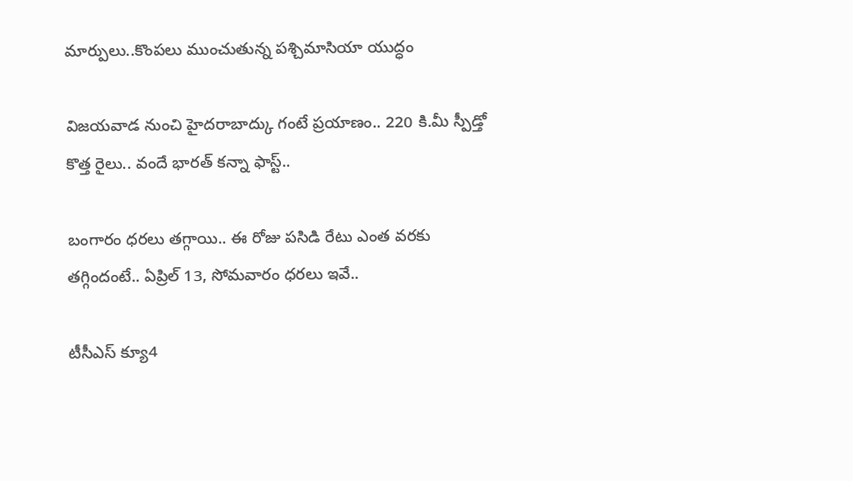మార్పులు..కొంపలు ముంచుతున్న పశ్చిమాసియా యుద్ధం

విజయవాడ నుంచి హైదరాబాద్కు గంటే ప్రయాణం.. 220 కి.మీ స్పీడ్తో కొత్త రైలు.. వందే భారత్ కన్నా ఫాస్ట్..

బంగారం ధరలు తగ్గాయి.. ఈ రోజు పసిడి రేటు ఎంత వరకు తగ్గిందంటే.. ఏప్రిల్ 13, సోమవారం ధరలు ఇవే..

టీసీఎస్ క్యూ4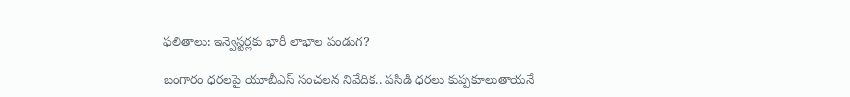ఫలితాలు: ఇన్వెస్టర్లకు భారీ లాభాల పండుగ?

బంగారం ధరలపై యూబీఎస్ సంచలన నివేదిక.. పసిడి ధరలు కుప్పకూలుతాయనే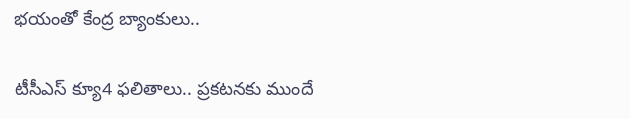భయంతో కేంద్ర బ్యాంకులు..

టీసీఎస్ క్యూ4 ఫలితాలు.. ప్రకటనకు ముందే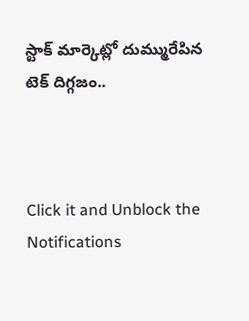స్టాక్ మార్కెట్లో దుమ్మురేపిన టెక్ దిగ్గజం..



Click it and Unblock the Notifications